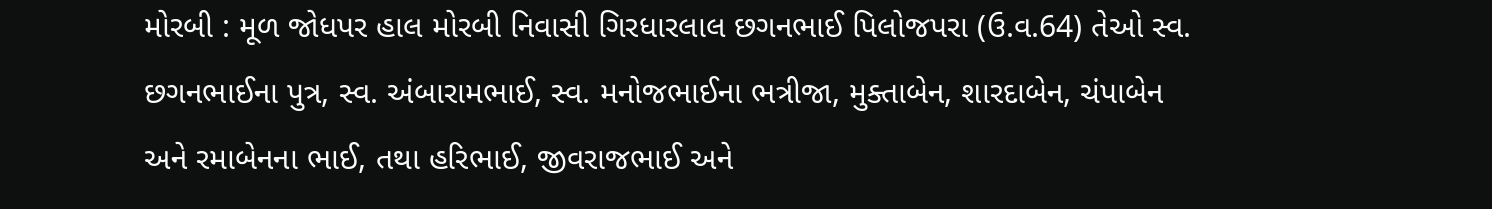મોરબી : મૂળ જોધપર હાલ મોરબી નિવાસી ગિરધારલાલ છગનભાઈ પિલોજપરા (ઉ.વ.64) તેઓ સ્વ. છગનભાઈના પુત્ર, સ્વ. અંબારામભાઈ, સ્વ. મનોજભાઈના ભત્રીજા, મુક્તાબેન, શારદાબેન, ચંપાબેન અને રમાબેનના ભાઈ, તથા હરિભાઈ, જીવરાજભાઈ અને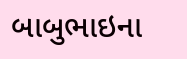બાબુભાઇના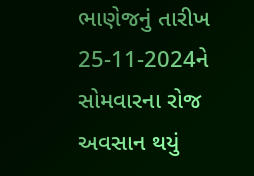ભાણેજનું તારીખ 25-11-2024ને સોમવારના રોજ અવસાન થયું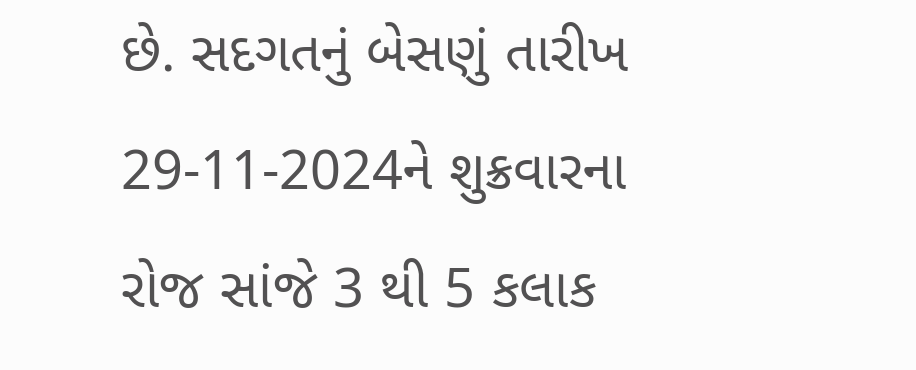છે. સદગતનું બેસણું તારીખ 29-11-2024ને શુક્રવારના રોજ સાંજે 3 થી 5 કલાક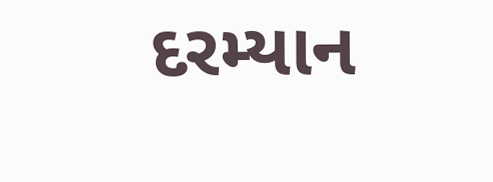દરમ્યાન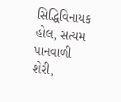સિદ્ધિવિનાયક હોલ, સત્યમ પાનવાળી શેરી,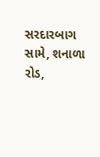સરદારબાગ સામે, શનાળા રોડ,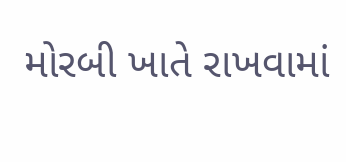મોરબી ખાતે રાખવામાં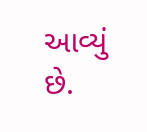આવ્યું છે.